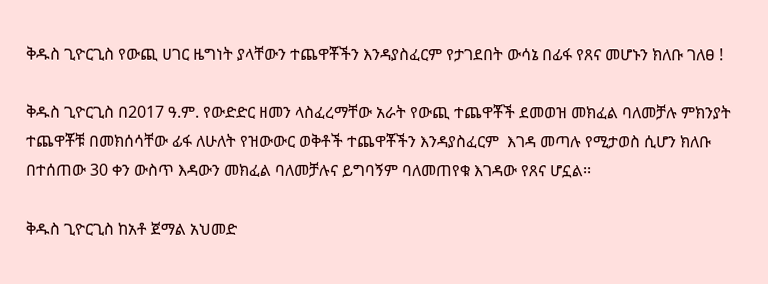ቅዱስ ጊዮርጊስ የውጪ ሀገር ዜግነት ያላቸውን ተጨዋቾችን እንዳያስፈርም የታገደበት ውሳኔ በፊፋ የጸና መሆኑን ክለቡ ገለፀ !

ቅዱስ ጊዮርጊስ በ2017 ዓ.ም. የውድድር ዘመን ላስፈረማቸው አራት የውጪ ተጨዋቾች ደመወዝ መክፈል ባለመቻሉ ምክንያት ተጨዋቾቹ በመክሰሳቸው ፊፋ ለሁለት የዝውውር ወቅቶች ተጨዋቾችን እንዳያስፈርም  እገዳ መጣሉ የሚታወስ ሲሆን ክለቡ በተሰጠው 30 ቀን ውስጥ እዳውን መክፈል ባለመቻሉና ይግባኝም ባለመጠየቁ እገዳው የጸና ሆኗል፡፡

ቅዱስ ጊዮርጊስ ከአቶ ጀማል አህመድ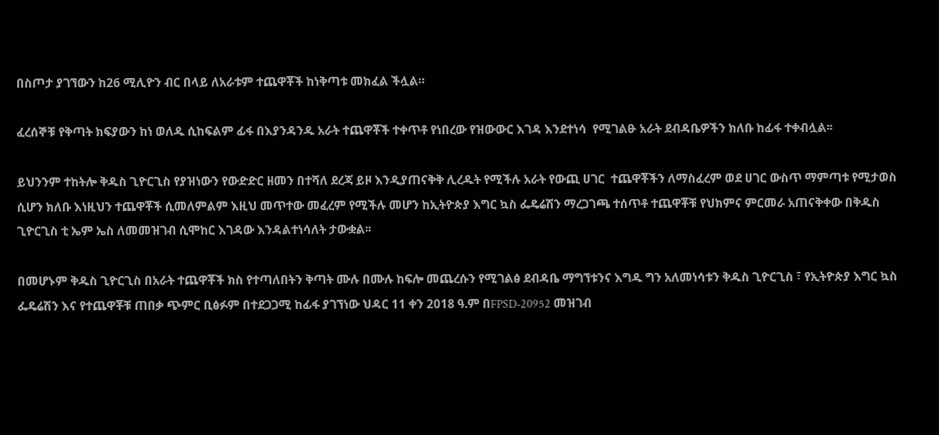በስጦታ ያገኘውን ከ26 ሚሊዮን ብር በላይ ለአራቱም ተጨዋቾች ከነቅጣቱ መክፈል ችሏል።

ፈረሰኞቹ የቅጣት ክፍያውን ከነ ወለዱ ሲከፍልም ፊፋ በእያንዳንዱ አራት ተጨዋቾች ተቀጥቶ የነበረው የዝውውር እገዳ እንደተነሳ  የሚገልፁ አራት ደብዳቤዎችን ክለቡ ከፊፋ ተቀብሏል፡፡

ይህንንም ተከትሎ ቅዱስ ጊዮርጊስ የያዝነውን የውድድር ዘመን በተሻለ ደረጃ ይዞ እንዲያጠናቅቅ ሊረዱት የሚችሉ አራት የውጪ ሀገር  ተጨዋቾችን ለማስፈረም ወደ ሀገር ውስጥ ማምጣቱ የሚታወስ ሲሆን ክለቡ እነዚህን ተጨዋቾች ሲመለምልም እዚህ መጥተው መፈረም የሚችሉ መሆን ከኢትዮጵያ እግር ኳስ ፌዴሬሽን ማረጋገጫ ተሰጥቶ ተጨዋቾቹ የህክምና ምርመራ አጠናቅቀው በቅዱስ ጊዮርጊስ ቲ ኤም ኤስ ለመመዝገብ ሲሞከር እገዳው እንዳልተነሳለት ታውቋል፡፡

በመሆኑም ቅዱስ ጊዮርጊስ በአራት ተጨዋቾች ክስ የተጣለበትን ቅጣት ሙሉ በሙሉ ከፍሎ መጨረሱን የሚገልፅ ደብዳቤ ማግኘቱንና እግዱ ግን አለመነሳቱን ቅዱስ ጊዮርጊስ ፣ የኢትዮጵያ እግር ኳስ ፌዴሬሽን እና የተጨዋቾቹ ጠበቃ ጭምር ቢፅፉም በተደጋጋሚ ከፊፋ ያገኘነው ህዳር 11 ቀን 2018 ዓ.ም በFPSD-20952 መዝገብ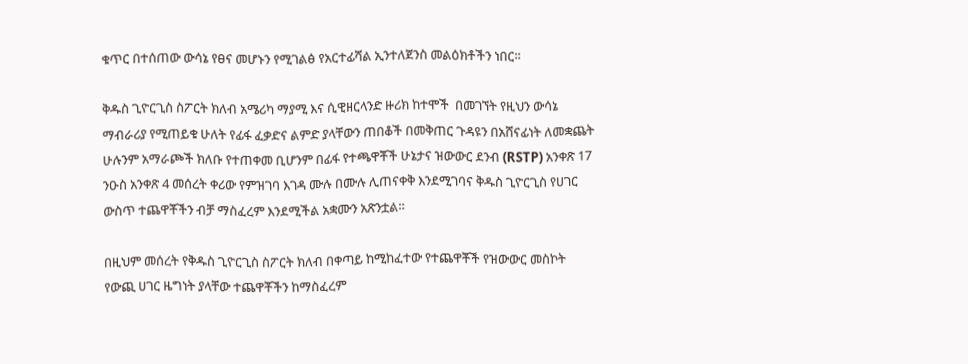ቁጥር በተሰጠው ውሳኔ የፀና መሆኑን የሚገልፅ የአርተፊሻል ኢንተለጀንስ መልዕክቶችን ነበር፡፡

ቅዱስ ጊዮርጊስ ስፖርት ክለብ አሜሪካ ማያሚ እና ሲዊዘርላንድ ዙሪክ ከተሞች  በመገኘት የዚህን ውሳኔ ማብራሪያ የሚጠይቁ ሁለት የፊፋ ፈቃድና ልምድ ያላቸውን ጠበቆች በመቅጠር ጉዳዩን በአሸናፊነት ለመቋጨት ሁሉንም አማራጮች ክለቡ የተጠቀመ ቢሆንም በፊፋ የተጫዋቾች ሁኔታና ዝውውር ደንብ (RSTP) አንቀጽ 17 ንዑስ አንቀጽ 4 መሰረት ቀሪው የምዝገባ እገዳ ሙሉ በሙሉ ሊጠናቀቅ እንደሚገባና ቅዱስ ጊዮርጊስ የሀገር ውስጥ ተጨዋቾችን ብቻ ማስፈረም እንደሚችል አቋሙን አጽንቷል።

በዚህም መሰረት የቅዱስ ጊዮርጊስ ስፖርት ክለብ በቀጣይ ከሚከፈተው የተጨዋቾች የዝውውር መስኮት የውጪ ሀገር ዜግነት ያላቸው ተጨዋቾችን ከማስፈረም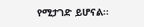የሚታገድ ይሆናል፡፡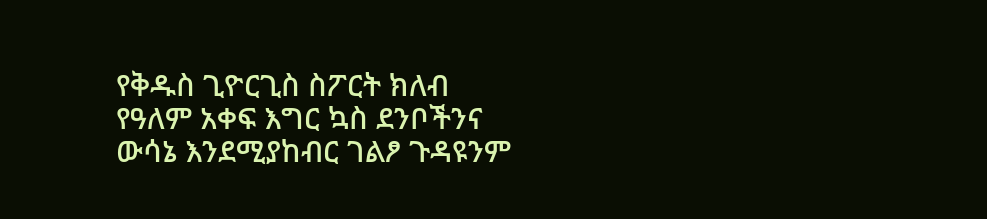የቅዱስ ጊዮርጊስ ስፖርት ክለብ የዓለም አቀፍ እግር ኳስ ደንቦችንና ውሳኔ እንደሚያከብር ገልፆ ጉዳዩንም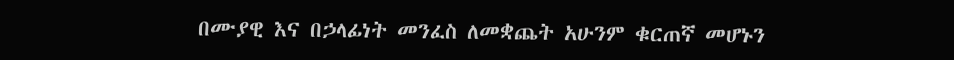በሙያዊ እና በኃላፊነት መንፈስ ለመቋጨት አሁንም ቁርጠኛ መሆኑን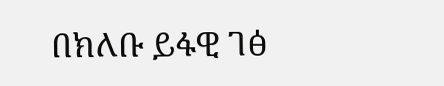በክለቡ ይፋዊ ገፅ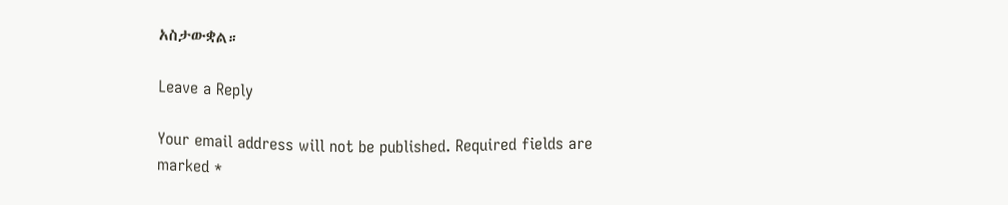አስታውቋል።

Leave a Reply

Your email address will not be published. Required fields are marked *